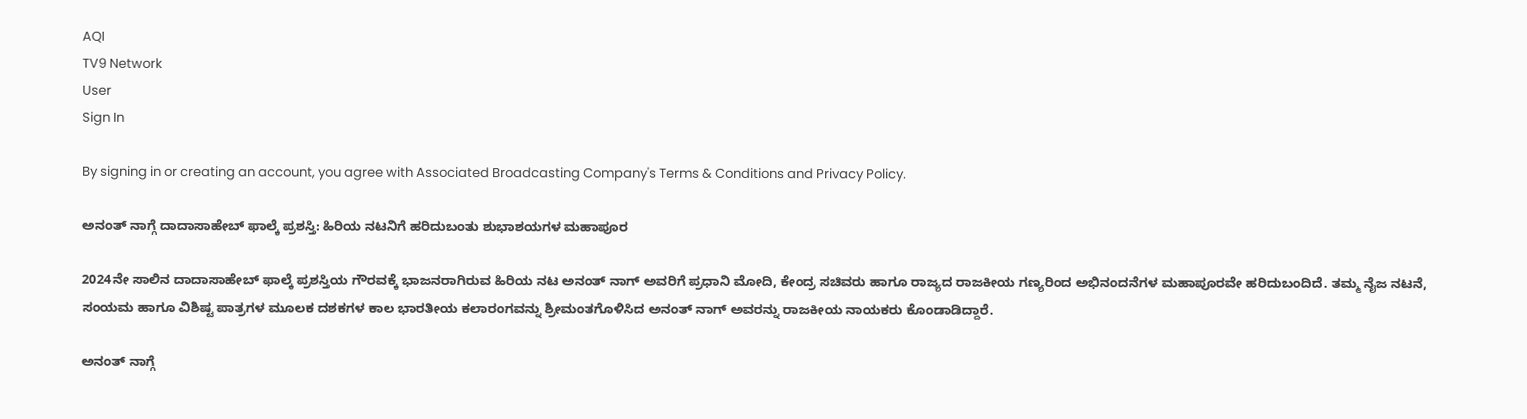AQI
TV9 Network
User
Sign In

By signing in or creating an account, you agree with Associated Broadcasting Company's Terms & Conditions and Privacy Policy.

ಅನಂತ್ ನಾಗ್ಗೆ ದಾದಾಸಾಹೇಬ್ ಫಾಲ್ಕೆ ಪ್ರಶಸ್ತಿ: ಹಿರಿಯ ನಟನಿಗೆ ಹರಿದುಬಂತು ಶುಭಾಶಯಗಳ ಮಹಾಪೂರ

2024ನೇ ಸಾಲಿನ ದಾದಾಸಾಹೇಬ್ ಫಾಲ್ಕೆ ಪ್ರಶಸ್ತಿಯ ಗೌರವಕ್ಕೆ ಭಾಜನರಾಗಿರುವ ಹಿರಿಯ ನಟ ಅನಂತ್ ನಾಗ್ ಅವರಿಗೆ ಪ್ರಧಾನಿ ಮೋದಿ, ಕೇಂದ್ರ ಸಚಿವರು ಹಾಗೂ ರಾಜ್ಯದ ರಾಜಕೀಯ ಗಣ್ಯರಿಂದ ಅಭಿನಂದನೆಗಳ ಮಹಾಪೂರವೇ ಹರಿದುಬಂದಿದೆ. ತಮ್ಮ ನೈಜ ನಟನೆ, ಸಂಯಮ ಹಾಗೂ ವಿಶಿಷ್ಟ ಪಾತ್ರಗಳ ಮೂಲಕ ದಶಕಗಳ ಕಾಲ ಭಾರತೀಯ ಕಲಾರಂಗವನ್ನು ಶ್ರೀಮಂತಗೊಳಿಸಿದ ಅನಂತ್ ನಾಗ್ ಅವರನ್ನು ರಾಜಕೀಯ ನಾಯಕರು ಕೊಂಡಾಡಿದ್ದಾರೆ.

ಅನಂತ್ ನಾಗ್ಗೆ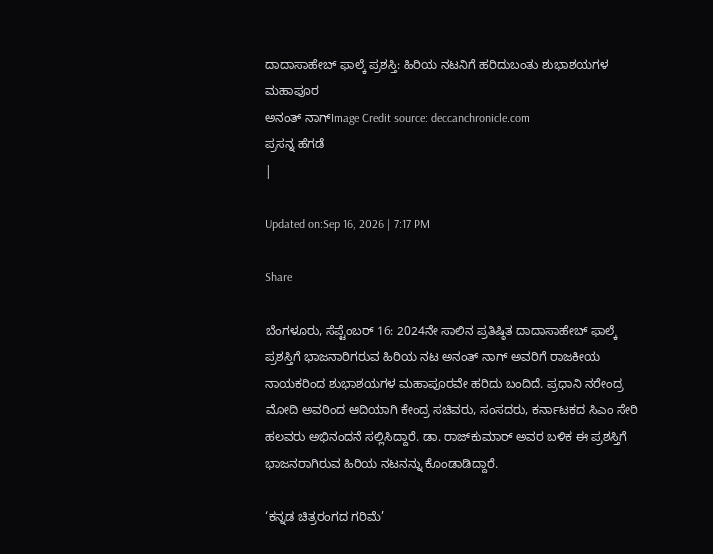ದಾದಾಸಾಹೇಬ್ ಫಾಲ್ಕೆ ಪ್ರಶಸ್ತಿ: ಹಿರಿಯ ನಟನಿಗೆ ಹರಿದುಬಂತು ಶುಭಾಶಯಗಳ ಮಹಾಪೂರ
ಅನಂತ್ ನಾಗ್Image Credit source: deccanchronicle.com
ಪ್ರಸನ್ನ ಹೆಗಡೆ
|

Updated on:Sep 16, 2026 | 7:17 PM

Share

ಬೆಂಗಳೂರು, ಸೆಪ್ಟೆಂಬರ್ 16: 2024ನೇ ಸಾಲಿನ ಪ್ರತಿಷ್ಠಿತ ದಾದಾಸಾಹೇಬ್ ಫಾಲ್ಕೆ ಪ್ರಶಸ್ತಿಗೆ ಭಾಜನಾರಿಗರುವ ಹಿರಿಯ ನಟ ಅನಂತ್ ನಾಗ್ ಅವರಿಗೆ ರಾಜಕೀಯ ನಾಯಕರಿಂದ ಶುಭಾಶಯಗಳ ಮಹಾಪೂರವೇ ಹರಿದು ಬಂದಿದೆ. ಪ್ರಧಾನಿ ನರೇಂದ್ರ ಮೋದಿ ಅವರಿಂದ ಆದಿಯಾಗಿ ಕೇಂದ್ರ ಸಚಿವರು, ಸಂಸದರು, ಕರ್ನಾಟಕದ ಸಿಎಂ ಸೇರಿ ಹಲವರು ಅಭಿನಂದನೆ ಸಲ್ಲಿಸಿದ್ದಾರೆ. ಡಾ. ರಾಜ್‌ಕುಮಾರ್ ಅವರ ಬಳಿಕ ಈ ಪ್ರಶಸ್ತಿಗೆ ಭಾಜನರಾಗಿರುವ ಹಿರಿಯ ನಟನನ್ನು ಕೊಂಡಾಡಿದ್ದಾರೆ.

‘ಕನ್ನಡ ಚಿತ್ರರಂಗದ ಗರಿಮೆ’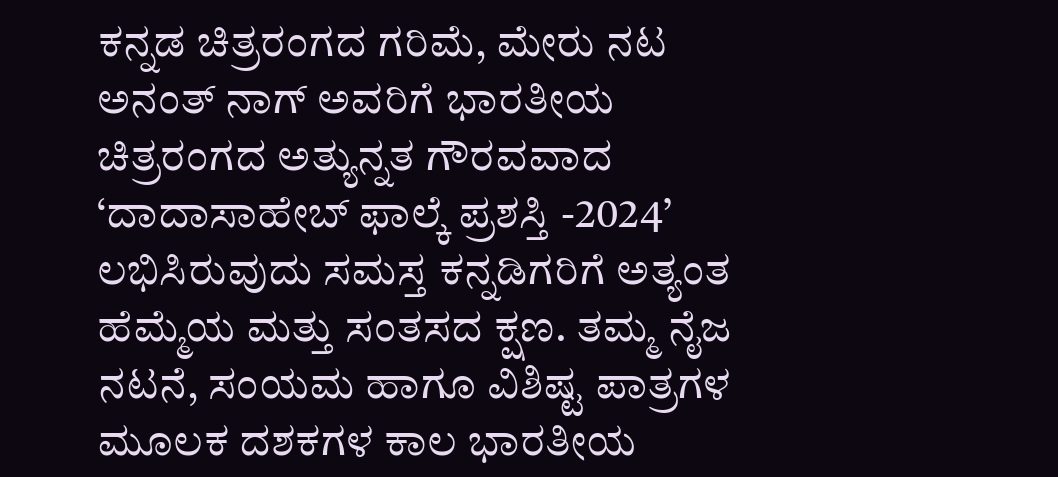ಕನ್ನಡ ಚಿತ್ರರಂಗದ ಗರಿಮೆ, ಮೇರು ನಟ ಅನಂತ್ ನಾಗ್ ಅವರಿಗೆ ಭಾರತೀಯ ಚಿತ್ರರಂಗದ ಅತ್ಯುನ್ನತ ಗೌರವವಾದ ‘ದಾದಾಸಾಹೇಬ್ ಫಾಲ್ಕೆ ಪ್ರಶಸ್ತಿ -2024’ ಲಭಿಸಿರುವುದು ಸಮಸ್ತ ಕನ್ನಡಿಗರಿಗೆ ಅತ್ಯಂತ ಹೆಮ್ಮೆಯ ಮತ್ತು ಸಂತಸದ ಕ್ಷಣ. ತಮ್ಮ ನೈಜ ನಟನೆ, ಸಂಯಮ ಹಾಗೂ ವಿಶಿಷ್ಟ ಪಾತ್ರಗಳ ಮೂಲಕ ದಶಕಗಳ ಕಾಲ ಭಾರತೀಯ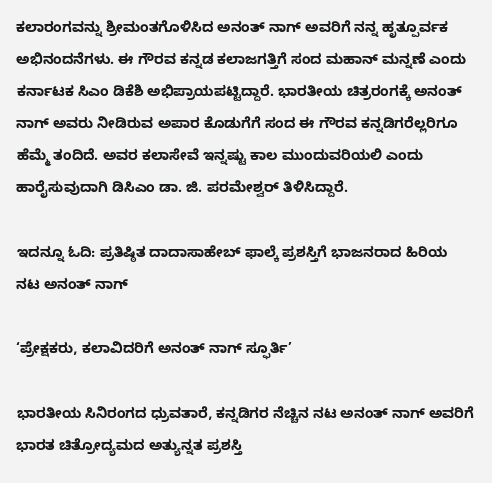ಕಲಾರಂಗವನ್ನು ಶ್ರೀಮಂತಗೊಳಿಸಿದ ಅನಂತ್ ನಾಗ್ ಅವರಿಗೆ ನನ್ನ ಹೃತ್ಪೂರ್ವಕ ಅಭಿನಂದನೆಗಳು. ಈ ಗೌರವ ಕನ್ನಡ ಕಲಾಜಗತ್ತಿಗೆ ಸಂದ ಮಹಾನ್ ಮನ್ನಣೆ ಎಂದು ಕರ್ನಾಟಕ ಸಿಎಂ ಡಿಕೆಶಿ ಅಭಿಪ್ರಾಯಪಟ್ಟಿದ್ದಾರೆ. ಭಾರತೀಯ ಚಿತ್ರರಂಗಕ್ಕೆ ಅನಂತ್ ನಾಗ್ ಅವರು ನೀಡಿರುವ ಅಪಾರ ಕೊಡುಗೆಗೆ ಸಂದ ಈ ಗೌರವ ಕನ್ನಡಿಗರೆಲ್ಲರಿಗೂ ಹೆಮ್ಮೆ ತಂದಿದೆ. ಅವರ ಕಲಾಸೇವೆ ಇನ್ನಷ್ಟು ಕಾಲ ಮುಂದುವರಿಯಲಿ ಎಂದು ಹಾರೈಸುವುದಾಗಿ ಡಿಸಿಎಂ ಡಾ. ಜಿ. ಪರಮೇಶ್ವರ್ ತಿಳಿಸಿದ್ದಾರೆ.

ಇದನ್ನೂ ಓದಿ: ಪ್ರತಿಷ್ಠಿತ ದಾದಾಸಾಹೇಬ್ ಫಾಲ್ಕೆ ಪ್ರಶಸ್ತಿಗೆ ಭಾಜನರಾದ ಹಿರಿಯ ನಟ ಅನಂತ್ ನಾಗ್

‘ಪ್ರೇಕ್ಷಕರು, ಕಲಾವಿದರಿಗೆ ಅನಂತ್ ನಾಗ್ ಸ್ಫೂರ್ತಿ’

ಭಾರತೀಯ ಸಿನಿರಂಗದ ಧ್ರುವತಾರೆ, ಕನ್ನಡಿಗರ ನೆಚ್ಚಿನ ನಟ ಅನಂತ್ ನಾಗ್ ಅವರಿಗೆ ಭಾರತ ಚಿತ್ರೋದ್ಯಮದ ಅತ್ಯುನ್ನತ ಪ್ರಶಸ್ತಿ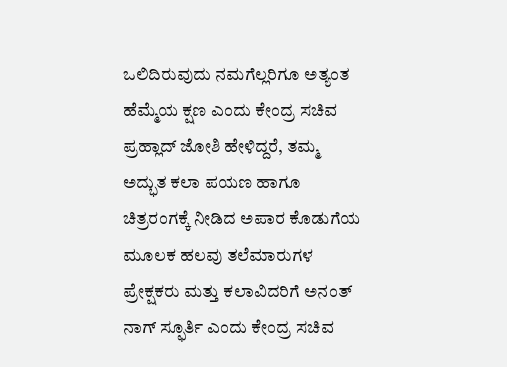ಒಲಿದಿರುವುದು ನಮಗೆಲ್ಲರಿಗೂ ಅತ್ಯಂತ ಹೆಮ್ಮೆಯ ಕ್ಷಣ ಎಂದು ಕೇಂದ್ರ ಸಚಿವ ಪ್ರಹ್ಲಾದ್ ಜೋಶಿ ಹೇಳಿದ್ದರೆ, ತಮ್ಮ ಅದ್ಭುತ ಕಲಾ ಪಯಣ ಹಾಗೂ ಚಿತ್ರರಂಗಕ್ಕೆ ನೀಡಿದ ಅಪಾರ ಕೊಡುಗೆಯ ಮೂಲಕ ಹಲವು ತಲೆಮಾರುಗಳ ಪ್ರೇಕ್ಷಕರು ಮತ್ತು ಕಲಾವಿದರಿಗೆ ಅನಂತ್ ನಾಗ್ ಸ್ಫೂರ್ತಿ ಎಂದು ಕೇಂದ್ರ ಸಚಿವ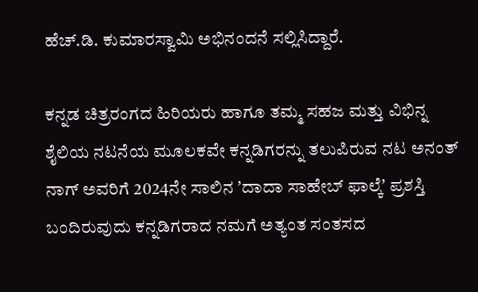ಹೆಚ್.ಡಿ. ಕುಮಾರಸ್ವಾಮಿ ಅಭಿನಂದನೆ ಸಲ್ಲಿಸಿದ್ದಾರೆ.

ಕನ್ನಡ ಚಿತ್ರರಂಗದ ಹಿರಿಯರು ಹಾಗೂ ತಮ್ಮ ಸಹಜ ಮತ್ತು ವಿಭಿನ್ನ ಶೈಲಿಯ ನಟನೆಯ ಮೂಲಕವೇ ಕನ್ನಡಿಗರನ್ನು ತಲುಪಿರುವ ನಟ ಅನಂತ್ ನಾಗ್ ಅವರಿಗೆ 2024ನೇ ಸಾಲಿನ ʼದಾದಾ ಸಾಹೇಬ್ ಫಾಲ್ಕೆʼ ಪ್ರಶಸ್ತಿ ಬಂದಿರುವುದು ಕನ್ನಡಿಗರಾದ ನಮಗೆ ಅತ್ಯಂತ ಸಂತಸದ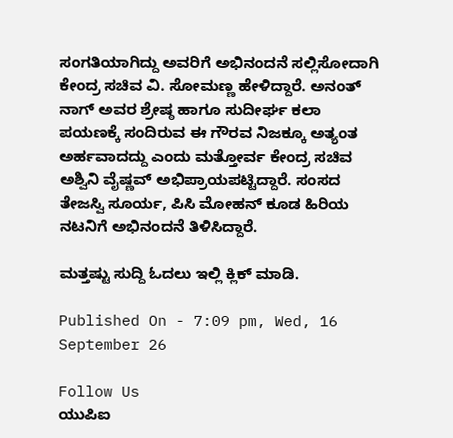ಸಂಗತಿಯಾಗಿದ್ದು ಅವರಿಗೆ ಅಭಿನಂದನೆ ಸಲ್ಲಿಸೋದಾಗಿ ಕೇಂದ್ರ ಸಚಿವ ವಿ. ಸೋಮಣ್ಣ ಹೇಳಿದ್ದಾರೆ. ಅನಂತ್ ನಾಗ್ ಅವರ ಶ್ರೇಷ್ಠ ಹಾಗೂ ಸುದೀರ್ಘ ಕಲಾ ಪಯಣಕ್ಕೆ ಸಂದಿರುವ ಈ ಗೌರವ ನಿಜಕ್ಕೂ ಅತ್ಯಂತ ಅರ್ಹವಾದದ್ದು ಎಂದು ಮತ್ತೋರ್ವ ಕೇಂದ್ರ ಸಚಿವ ಅಶ್ವಿನಿ ವೈಷ್ಣವ್ ಅಭಿಪ್ರಾಯಪಟ್ಟಿದ್ದಾರೆ. ಸಂಸದ ತೇಜಸ್ವಿ ಸೂರ್ಯ, ಪಿಸಿ ಮೋಹನ್ ಕೂಡ ಹಿರಿಯ ನಟನಿಗೆ ಅಭಿನಂದನೆ ತಿಳಿಸಿದ್ದಾರೆ.

ಮತ್ತಷ್ಟು ಸುದ್ದಿ ಓದಲು ಇಲ್ಲಿ ಕ್ಲಿಕ್ ಮಾಡಿ.

Published On - 7:09 pm, Wed, 16 September 26

Follow Us
ಯುಪಿಐ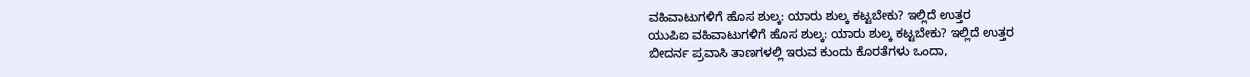ವಹಿವಾಟುಗಳಿಗೆ ಹೊಸ ಶುಲ್ಕ: ಯಾರು ಶುಲ್ಕ ಕಟ್ಟಬೇಕು? ಇಲ್ಲಿದೆ ಉತ್ತರ
ಯುಪಿಐ ವಹಿವಾಟುಗಳಿಗೆ ಹೊಸ ಶುಲ್ಕ: ಯಾರು ಶುಲ್ಕ ಕಟ್ಟಬೇಕು? ಇಲ್ಲಿದೆ ಉತ್ತರ
ಬೀದರ್ನ ಪ್ರವಾಸಿ ತಾಣಗಳಲ್ಲಿ ಇರುವ ಕುಂದು ಕೊರತೆಗಳು ಒಂದಾ,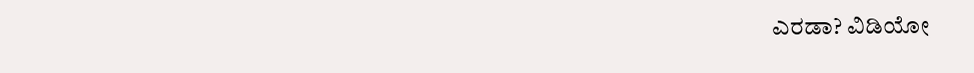ಎರಡಾ? ವಿಡಿಯೋ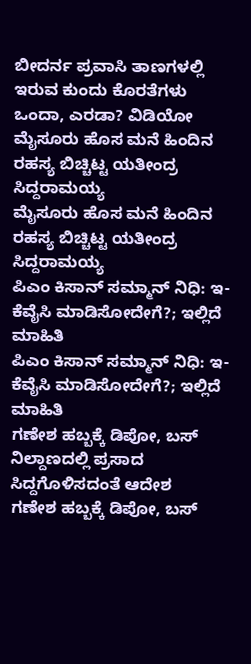ಬೀದರ್ನ ಪ್ರವಾಸಿ ತಾಣಗಳಲ್ಲಿ ಇರುವ ಕುಂದು ಕೊರತೆಗಳು ಒಂದಾ, ಎರಡಾ? ವಿಡಿಯೋ
ಮೈಸೂರು ಹೊಸ ಮನೆ ಹಿಂದಿನ ರಹಸ್ಯ ಬಿಚ್ಚಿಟ್ಟ ಯತೀಂದ್ರ ಸಿದ್ದರಾಮಯ್ಯ
ಮೈಸೂರು ಹೊಸ ಮನೆ ಹಿಂದಿನ ರಹಸ್ಯ ಬಿಚ್ಚಿಟ್ಟ ಯತೀಂದ್ರ ಸಿದ್ದರಾಮಯ್ಯ
ಪಿಎಂ ಕಿಸಾನ್ ಸಮ್ಮಾನ್ ನಿಧಿ: ಇ-ಕೆವೈಸಿ ಮಾಡಿಸೋದೇಗೆ?; ಇಲ್ಲಿದೆ ಮಾಹಿತಿ
ಪಿಎಂ ಕಿಸಾನ್ ಸಮ್ಮಾನ್ ನಿಧಿ: ಇ-ಕೆವೈಸಿ ಮಾಡಿಸೋದೇಗೆ?; ಇಲ್ಲಿದೆ ಮಾಹಿತಿ
ಗಣೇಶ ಹಬ್ಬಕ್ಕೆ ಡಿಪೋ, ಬಸ್ ನಿಲ್ದಾಣದಲ್ಲಿ ಪ್ರಸಾದ ಸಿದ್ದಗೊಳಿಸದಂತೆ ಆದೇಶ
ಗಣೇಶ ಹಬ್ಬಕ್ಕೆ ಡಿಪೋ, ಬಸ್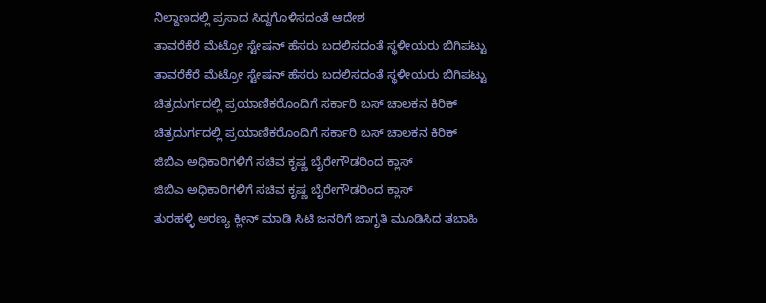ನಿಲ್ದಾಣದಲ್ಲಿ ಪ್ರಸಾದ ಸಿದ್ದಗೊಳಿಸದಂತೆ ಆದೇಶ
ತಾವರೆಕೆರೆ ಮೆಟ್ರೋ ಸ್ಟೇಷನ್ ಹೆಸರು ಬದಲಿಸದಂತೆ ಸ್ಥಳೀಯರು ಬಿಗಿಪಟ್ಟು
ತಾವರೆಕೆರೆ ಮೆಟ್ರೋ ಸ್ಟೇಷನ್ ಹೆಸರು ಬದಲಿಸದಂತೆ ಸ್ಥಳೀಯರು ಬಿಗಿಪಟ್ಟು
ಚಿತ್ರದುರ್ಗದಲ್ಲಿ ಪ್ರಯಾಣಿಕರೊಂದಿಗೆ ಸರ್ಕಾರಿ ಬಸ್ ಚಾಲಕನ ಕಿರಿಕ್
ಚಿತ್ರದುರ್ಗದಲ್ಲಿ ಪ್ರಯಾಣಿಕರೊಂದಿಗೆ ಸರ್ಕಾರಿ ಬಸ್ ಚಾಲಕನ ಕಿರಿಕ್
ಜಿಬಿಎ ಅಧಿಕಾರಿಗಳಿಗೆ ಸಚಿವ ಕೃಷ್ಣ ಬೈರೇಗೌಡರಿಂದ ಕ್ಲಾಸ್
ಜಿಬಿಎ ಅಧಿಕಾರಿಗಳಿಗೆ ಸಚಿವ ಕೃಷ್ಣ ಬೈರೇಗೌಡರಿಂದ ಕ್ಲಾಸ್
ತುರಹಳ್ಳಿ ಅರಣ್ಯ ಕ್ಲೀನ್ ಮಾಡಿ ಸಿಟಿ ಜನರಿಗೆ ಜಾಗೃತಿ ಮೂಡಿಸಿದ ತಬಾಹಿ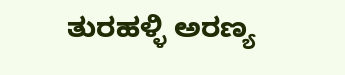ತುರಹಳ್ಳಿ ಅರಣ್ಯ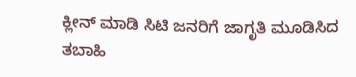ಕ್ಲೀನ್ ಮಾಡಿ ಸಿಟಿ ಜನರಿಗೆ ಜಾಗೃತಿ ಮೂಡಿಸಿದ ತಬಾಹಿ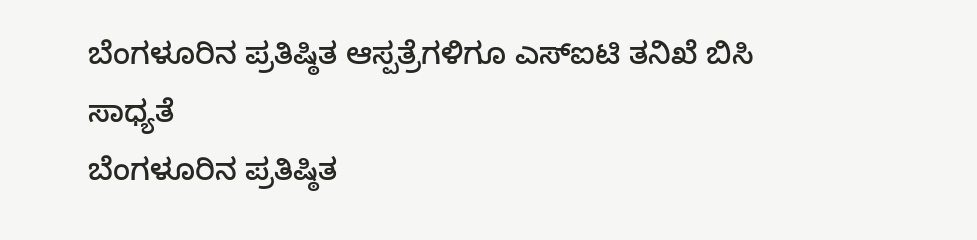ಬೆಂಗಳೂರಿನ ಪ್ರತಿಷ್ಠಿತ ಆಸ್ಪತ್ರೆಗಳಿಗೂ ಎಸ್ಐಟಿ ತನಿಖೆ ಬಿಸಿ ಸಾಧ್ಯತೆ
ಬೆಂಗಳೂರಿನ ಪ್ರತಿಷ್ಠಿತ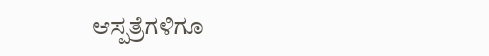ಆಸ್ಪತ್ರೆಗಳಿಗೂ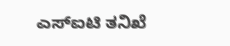ಎಸ್ಐಟಿ ತನಿಖೆ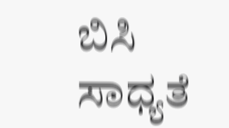ಬಿಸಿ ಸಾಧ್ಯತೆ